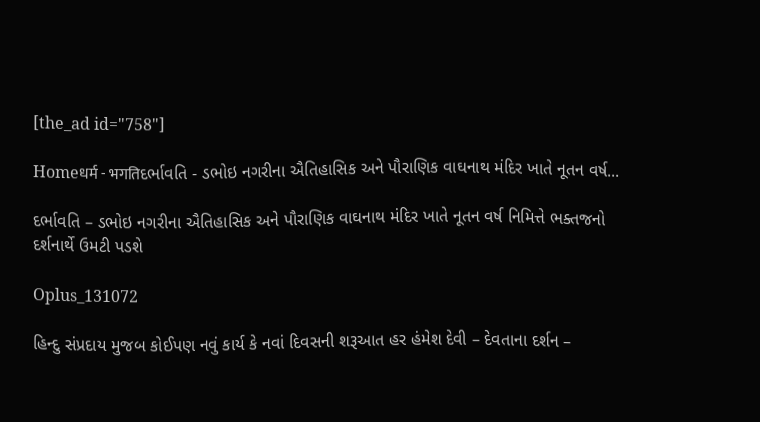[the_ad id="758"]

Homeधर्म - भगतिદર્ભાવતિ - ડભોઇ નગરીના ઐતિહાસિક અને પૌરાણિક વાઘનાથ મંદિર ખાતે નૂતન વર્ષ...

દર્ભાવતિ – ડભોઇ નગરીના ઐતિહાસિક અને પૌરાણિક વાઘનાથ મંદિર ખાતે નૂતન વર્ષ નિમિત્તે ભક્તજનો દર્શનાર્થે ઉમટી પડશે

Oplus_131072

હિન્દુ સંપ્રદાય મુજબ કોઈપણ નવું કાર્ય કે નવાં દિવસની શરૂઆત હર હંમેશ દેવી – દેવતાના દર્શન –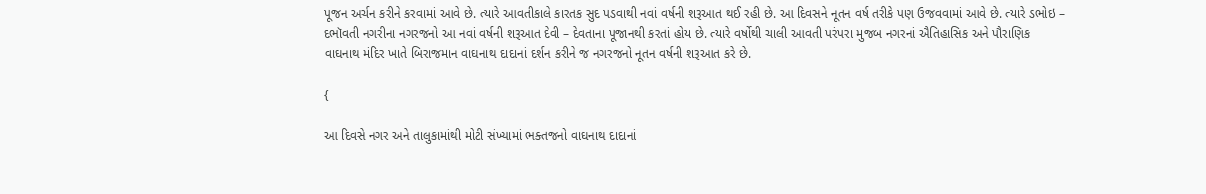પૂજન અર્ચન કરીને કરવામાં આવે છે. ત્યારે આવતીકાલે કારતક સુદ પડવાથી નવાં વર્ષની શરૂઆત થઈ રહી છે. આ દિવસને નૂતન વર્ષ તરીકે પણ ઉજવવામાં આવે છે. ત્યારે ડભોઇ – દભૉવતી નગરીના નગરજનો આ નવાં વર્ષની શરૂઆત દેવી – દેવતાના પૂજાનથી કરતાં હોય છે. ત્યારે વર્ષોથી ચાલી આવતી પરંપરા મુજબ નગરનાં ઐતિહાસિક અને પૌરાણિક વાઘનાથ મંદિર ખાતે બિરાજમાન વાઘનાથ દાદાનાં દર્શન કરીને જ નગરજનો નૂતન વર્ષની શરૂઆત કરે છે.

{

આ દિવસે નગર અને તાલુકામાંથી મોટી સંખ્યામાં ભક્તજનો વાઘનાથ દાદાનાં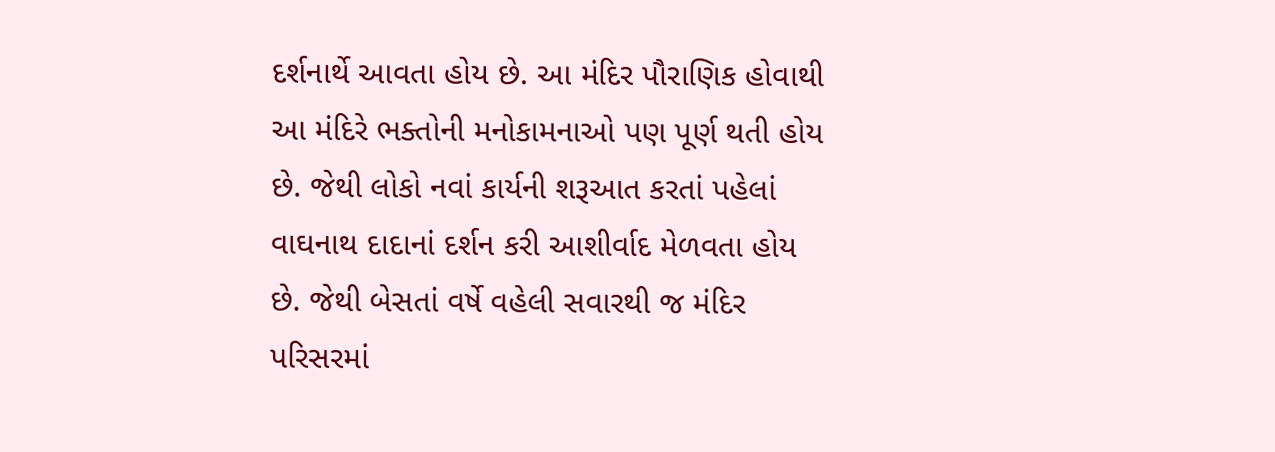દર્શનાર્થે આવતા હોય છે. આ મંદિર પૌરાણિક હોવાથી આ મંદિરે ભક્તોની મનોકામનાઓ પણ પૂર્ણ થતી હોય છે. જેથી લોકો નવાં કાર્યની શરૂઆત કરતાં પહેલાં વાઘનાથ દાદાનાં દર્શન કરી આશીર્વાદ મેળવતા હોય છે‌. જેથી બેસતાં વર્ષે વહેલી સવારથી જ મંદિર પરિસરમાં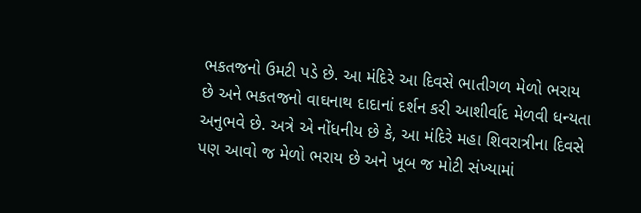ભકતજનો ઉમટી પડે છે. આ મંદિરે આ દિવસે ભાતીગળ મેળો ભરાય છે અને ભકતજનો વાઘનાથ દાદાનાં દર્શન કરી આશીર્વાદ મેળવી ધન્યતા અનુભવે છે. અત્રે એ નોંધનીય છે કે, આ મંદિરે મહા શિવરાત્રીના દિવસે પણ આવો જ મેળો ભરાય છે અને ખૂબ જ મોટી સંખ્યામાં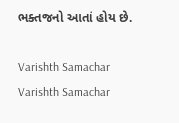ભક્તજનો આતાં હોય છે.

Varishth Samachar
Varishth Samachar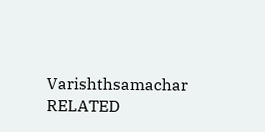Varishthsamachar
RELATED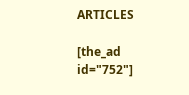ARTICLES

[the_ad id="752"]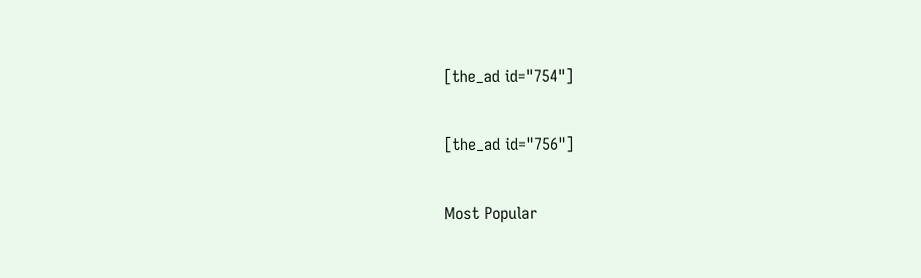[the_ad id="754"]

[the_ad id="756"]

Most Popular